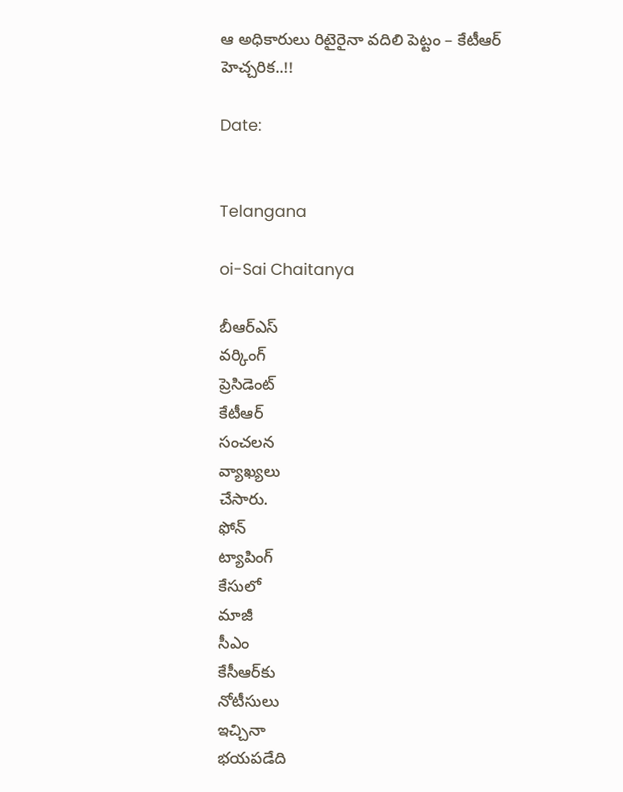ఆ అధికారులు రిటైరైనా వదిలి పెట్టం – కేటీఆర్ హెచ్చరిక..!!

Date:


Telangana

oi-Sai Chaitanya

బీఆర్ఎస్
వర్కింగ్
ప్రెసిడెంట్
కేటీఆర్
సంచలన
వ్యాఖ్యలు
చేసారు.
ఫోన్
ట్యాపింగ్
కేసులో
మాజీ
సీఎం
కేసీఆర్‌కు
నోటీసులు
ఇచ్చినా
భయపడేది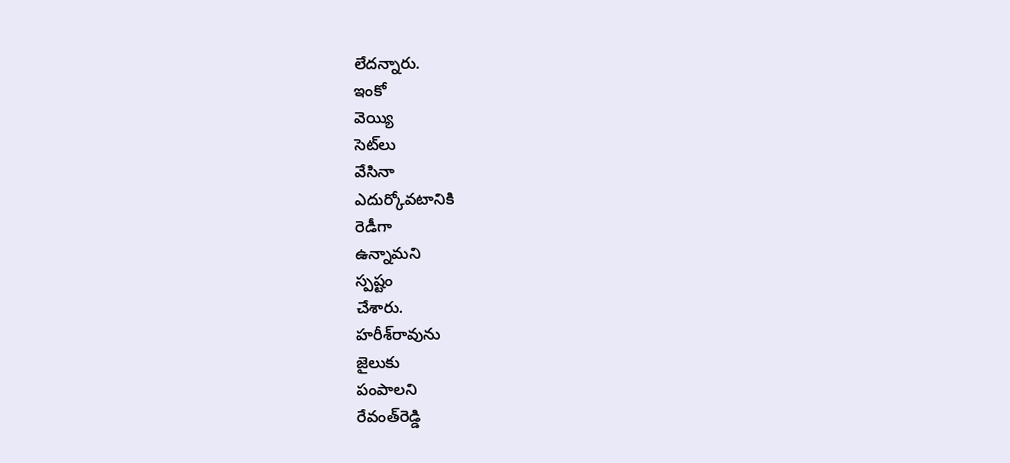లేదన్నారు.
ఇంకో
వెయ్యి
సెట్‌లు
వేసినా
ఎదుర్కోవటానికి
రెడీగా
ఉన్నామని
స్పష్టం
చేశారు.
హరీశ్‌రావును
జైలుకు
పంపాలని
రేవంత్‌రెడ్డి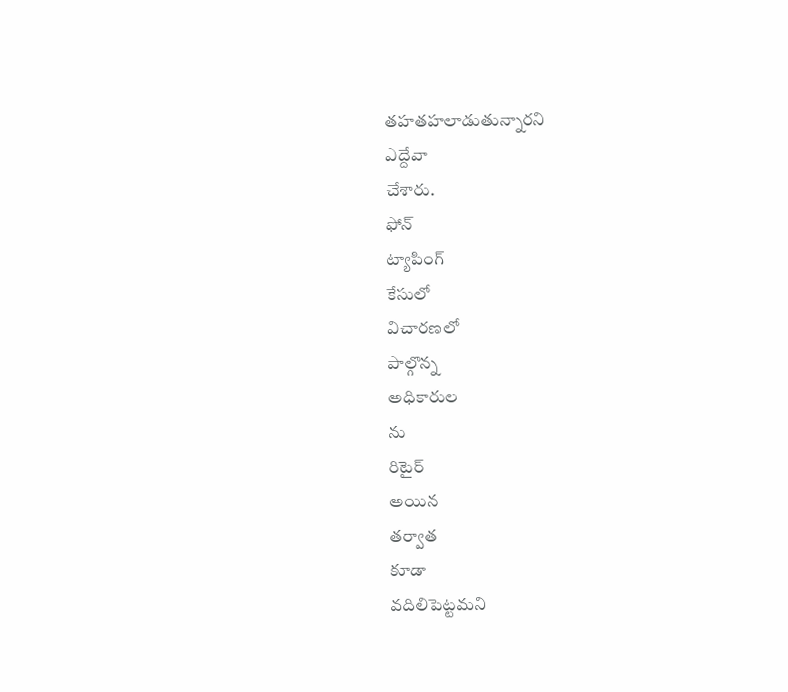తహతహలాడుతున్నారని
ఎద్దేవా
చేశారు.
ఫోన్
ట్యాపింగ్
కేసులో
విచారణలో
పాల్గొన్న
అధికారుల
ను
రిటైర్
అయిన
తర్వాత
కూడా
వదిలిపెట్టమని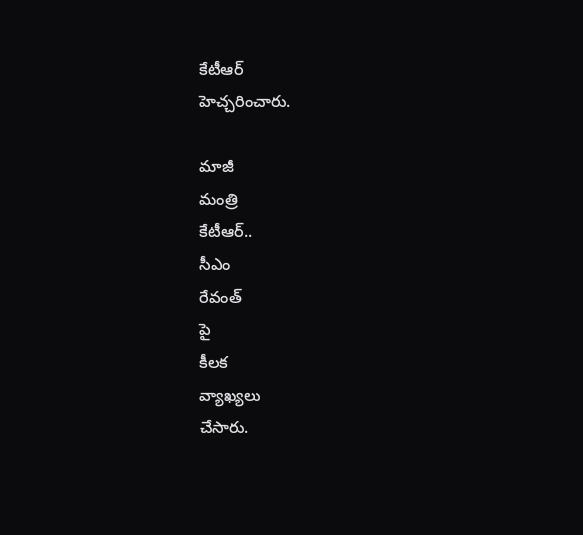కేటీఆర్
హెచ్చరించారు.

మాజీ
మంత్రి
కేటీఆర్..
సీఎం
రేవంత్
పై
కీలక
వ్యాఖ్యలు
చేసారు.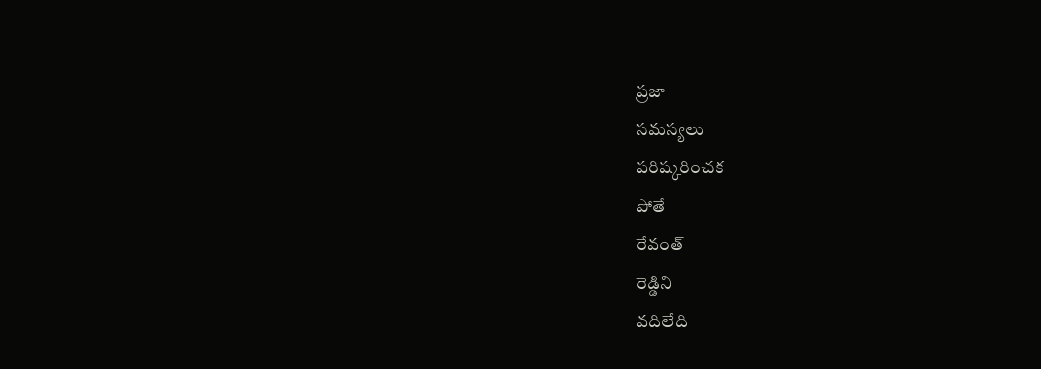ప్రజా
సమస్యలు
పరిష్కరించక
పోతే
రేవంత్‌
రెడ్డిని
వదిలేది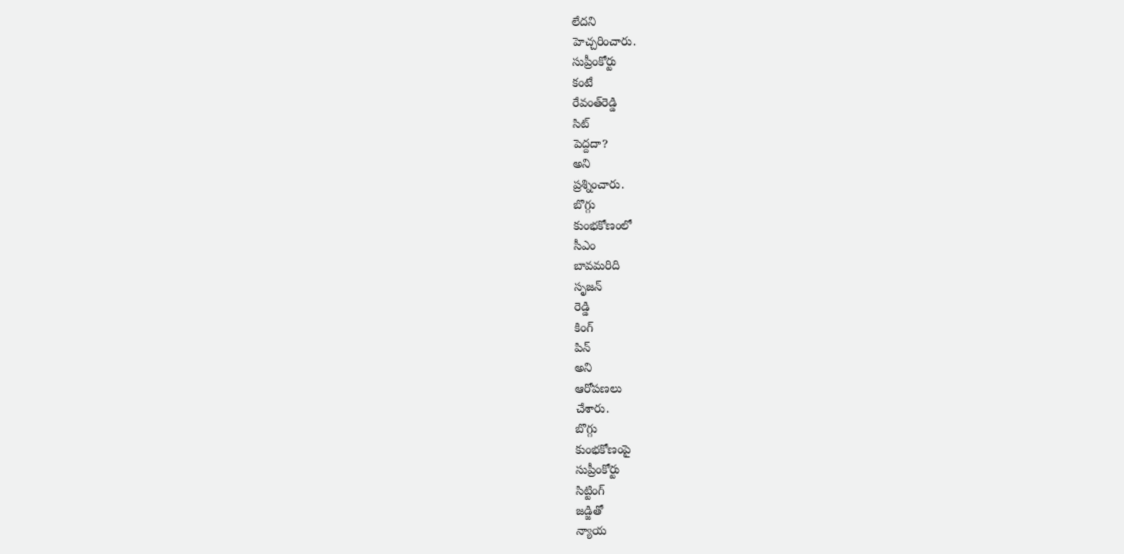లేదని
హెచ్చరించారు.
సుప్రీంకోర్టు
కంటే
రేవంత్‌రెడ్డి
సిట్
పెద్దదా?
అని
ప్రశ్నించారు.
బొగ్గు
కుంభకోణంలో
సీఎం
బావమరిది
సృజన్
రెడ్డి
కింగ్
పిన్
అని
ఆరోపణలు
చేశారు.
బొగ్గు
కుంభకోణంపై
సుప్రీంకోర్టు
సిట్టింగ్
జడ్జితో
న్యాయ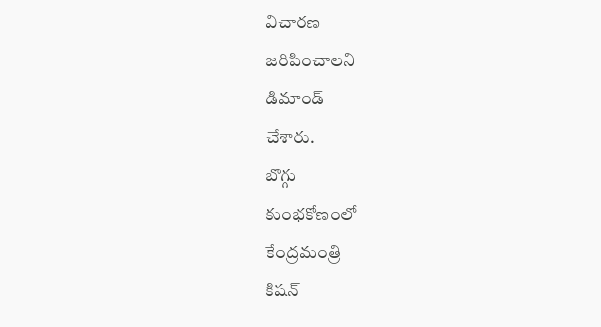విచారణ
జరిపించాలని
డిమాండ్
చేశారు.
బొగ్గు
కుంభకోణంలో
కేంద్రమంత్రి
కిషన్‌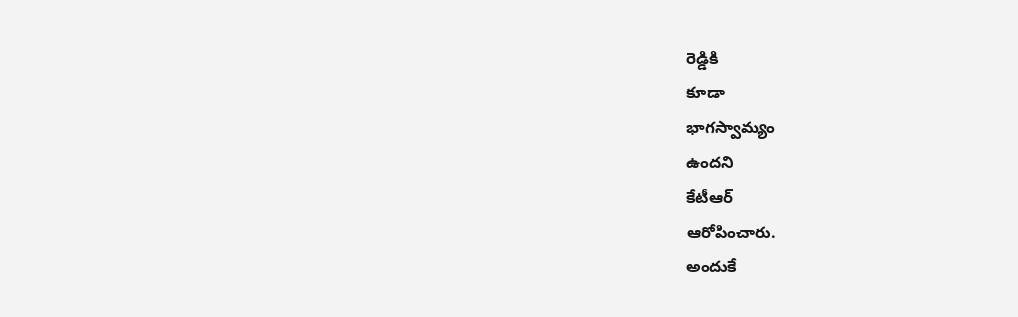రెడ్డికి
కూడా
భాగస్వామ్యం
ఉందని
కేటీఆర్
ఆరోపించారు.
అందుకే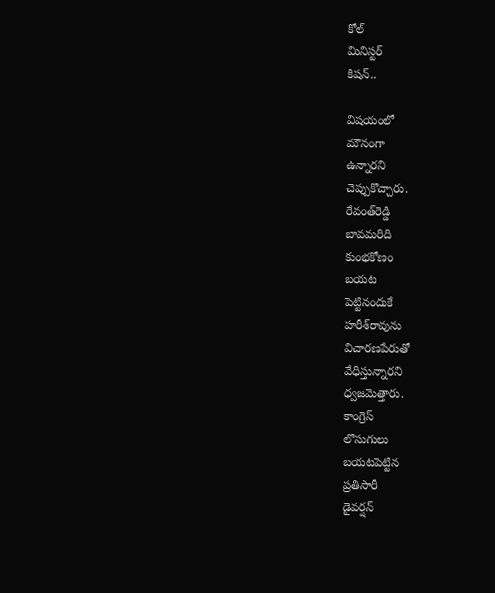కోల్
మినిస్టర్
కిషన్‌..

విషయంలో
మౌనంగా
ఉన్నారని
చెప్పుకొచ్చారు.
రేవంత్‌రెడ్డి
బావమరిది
కుంభకోణం
బయట
పెట్టినందుకే
హరీశ్‌రావును
విచారణపేరుతో
వేధిస్తున్నారని
ధ్వజమెత్తారు.
కాంగ్రెస్
లొసుగులు
బయటపెట్టిన
ప్రతిసారీ
డైవర్షన్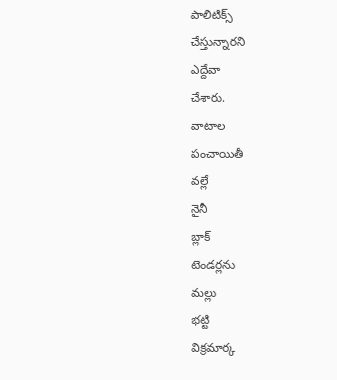పాలిటిక్స్
చేస్తున్నారని
ఎద్దేవా
చేశారు.
వాటాల
పంచాయితీ
వల్లే
నైనీ
బ్లాక్
టెండర్లను
మల్లు
భట్టి
విక్రమార్క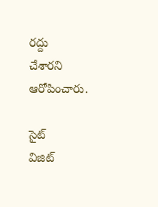రద్దు
చేశారని
ఆరోపించారు.

సైట్
విజిట్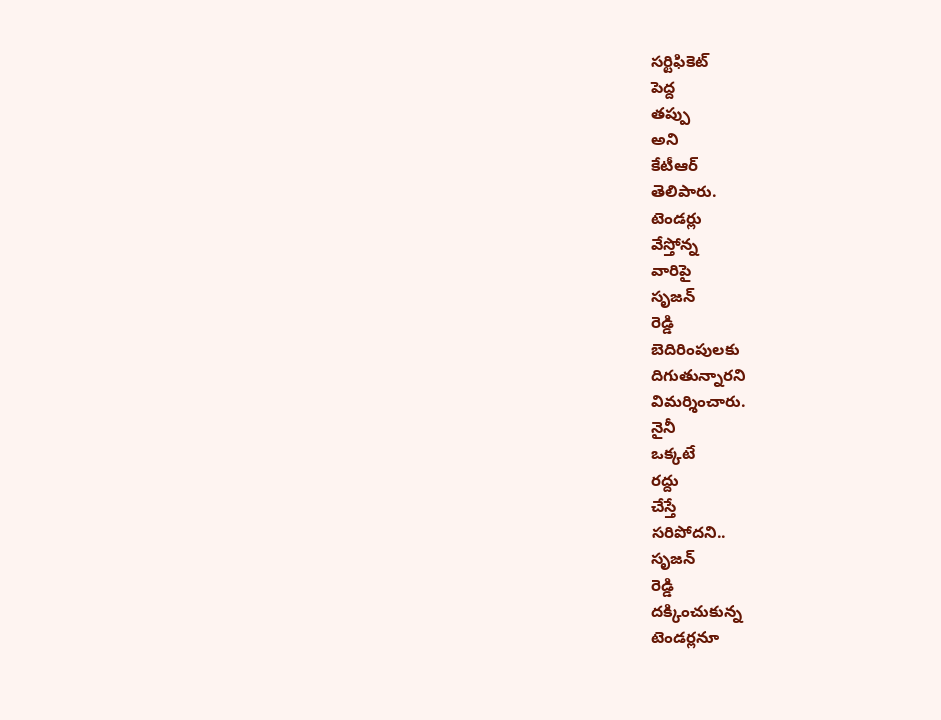సర్టిఫికెట్
పెద్ద
తప్పు
అని
కేటీఆర్
తెలిపారు.
టెండర్లు
వేస్తోన్న
వారిపై
సృజ‌న్
రెడ్డి
బెదిరింపులకు
దిగుతున్నారని
విమర్శించారు.
నైనీ
ఒక్కటే
రద్దు
చేస్తే
సరిపోదని..
సృజన్
రెడ్డి
దక్కించుకున్న
టెండర్లనూ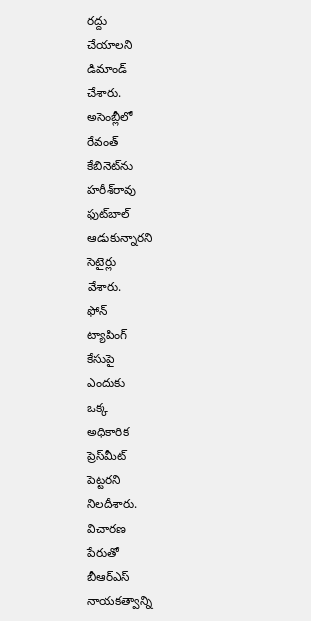రద్దు
చేయాలని
డిమాండ్
చేశారు.
అసెంబ్లీలో
రేవంత్
కేబినెట్‌ను
హరీశ్‌రావు
ఫుట్‌బాల్
ఆడుకున్నారని
సెటైర్లు
వేశారు.
ఫోన్
ట్యాపింగ్‌
కేసుపై
ఎందుకు
ఒక్క
అధికారిక
ప్రెస్‌మీట్
పెట్టరని
నిలదీశారు.
విచారణ
పేరుతో
బీఆర్ఎస్
నాయకత్వాన్ని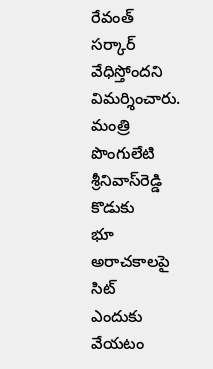రేవంత్
సర్కార్
వేధిస్తోందని
విమర్శించారు.
మంత్రి
పొంగులేటి
శ్రీనివాస్‌రెడ్డి
కొడుకు
భూ
అరాచకాలపై
సిట్
ఎందుకు
వేయటం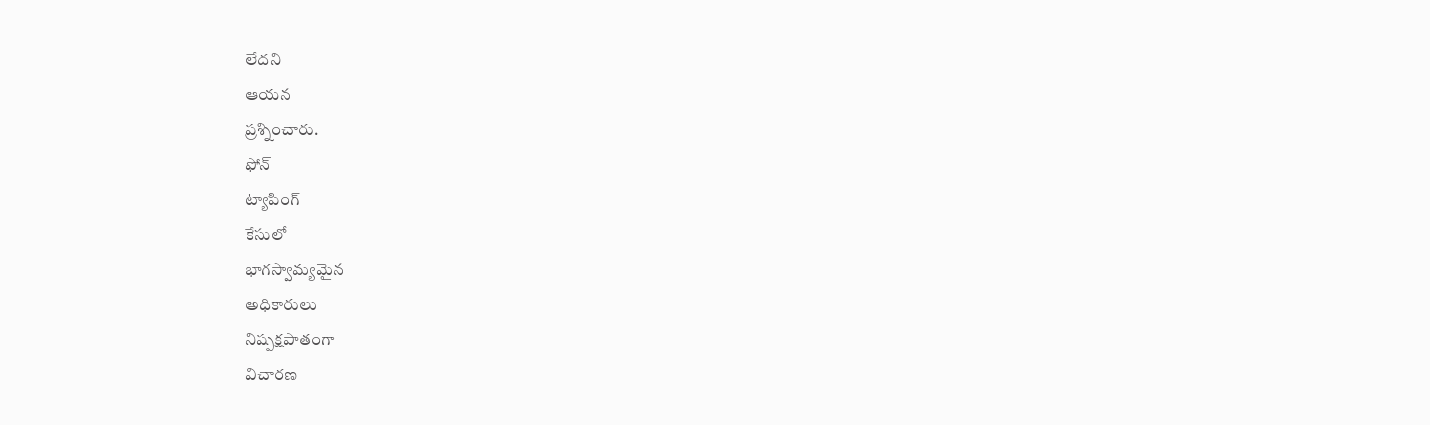లేదని
ఆయన
ప్రశ్నించారు.
ఫోన్
ట్యాపింగ్
కేసులో
భాగస్వామ్యమైన
అధికారులు
నిష్పక్షపాతంగా
విచారణ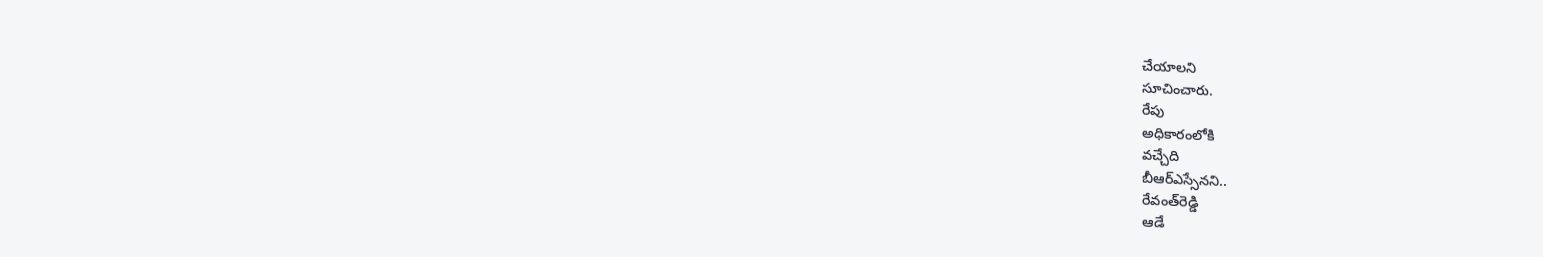చేయాలని
సూచించారు.
రేపు
అధికారంలోకి
వచ్చేది
బీఆర్ఎస్సేనని..
రేవంత్‌రెడ్డి
ఆడే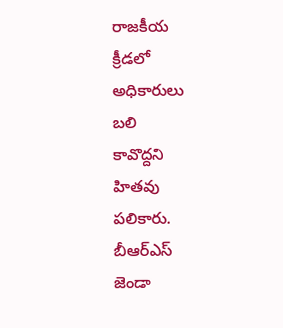రాజకీయ
క్రీడలో
అధికారులు
బలి
కావొద్దని
హితవు
పలికారు.
బీఆర్ఎస్
జెండా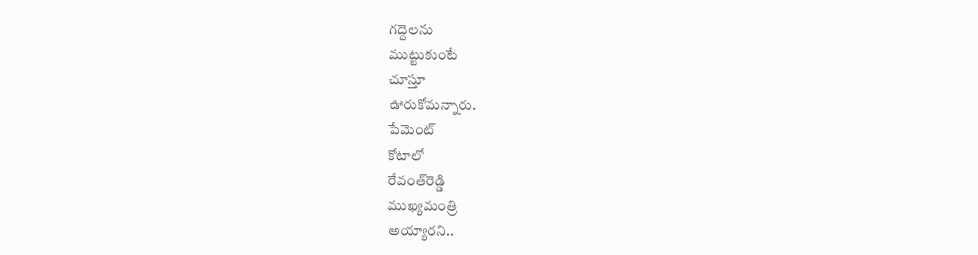గద్దెలను
ముట్టుకుంటే
చూస్తూ
ఊరుకోమన్నారు.
పేమెంట్
కోటాలో
రేవంత్‌రెడ్డి
ముఖ్యమంత్రి
అయ్యారని..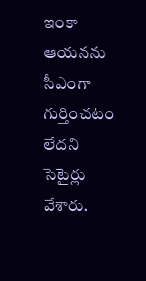ఇంకా
ఆయనను
సీఎంగా
గుర్తించటం
లేదని
సెటైర్లు
వేశారు.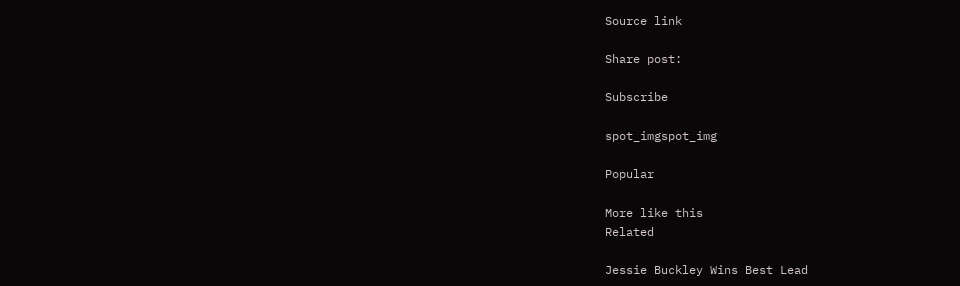Source link

Share post:

Subscribe

spot_imgspot_img

Popular

More like this
Related

Jessie Buckley Wins Best Lead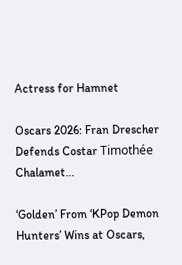Actress for Hamnet

Oscars 2026: Fran Drescher Defends Costar Timothée Chalamet...

‘Golden’ From ‘KPop Demon Hunters’ Wins at Oscars,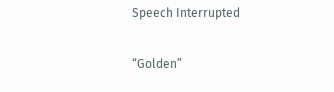Speech Interrupted

“Golden”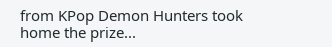from KPop Demon Hunters took home the prize...